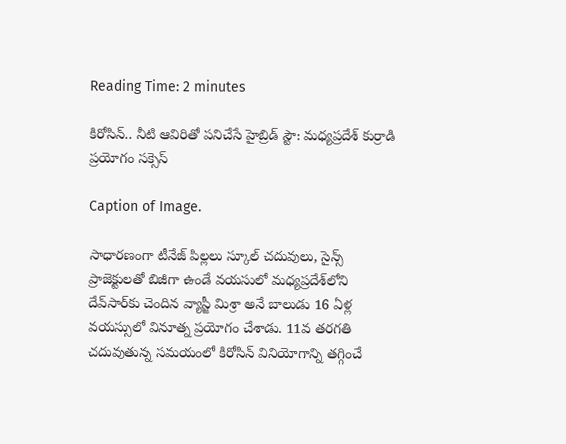Reading Time: 2 minutes

కిరోసిన్.. నీటి ఆవిరితో పనిచేసే హైబ్రిడ్ స్టౌ: మధ్యప్రదేశ్ కుర్రాడి ప్రయోగం సక్సెస్

Caption of Image.

సాధారణంగా టీనేజ్ పిల్లలు స్కూల్ చదువులు, సైన్స్ ప్రాజెక్టులతో బిజీగా ఉండే వయసులో మధ్యప్రదేశ్‌లోని దేవ్‌సార్‌కు చెందిన వ్యాస్జీ మిశ్రా అనే బాలుడు 16 ఏళ్ల వయస్సులో వినూత్న ప్రయోగం చేశాడు. 11వ తరగతి చదువుతున్న సమయంలో కిరోసిన్ వినియోగాన్ని తగ్గించే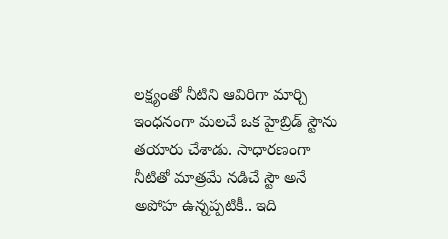లక్ష్యంతో నీటిని ఆవిరిగా మార్చి ఇంధనంగా మలచే ఒక హైబ్రిడ్ స్టౌను తయారు చేశాడు. సాధారణంగా నీటితో మాత్రమే నడిచే స్టౌ అనే అపోహ ఉన్నప్పటికీ.. ఇది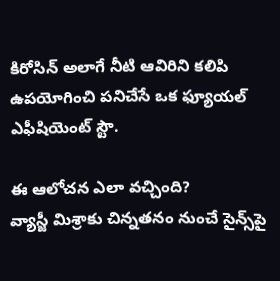కిరోసిన్ అలాగే నీటి ఆవిరిని కలిపి ఉపయోగించి పనిచేసే ఒక ఫ్యూయల్ ఎఫీషియెంట్ స్టౌ.

ఈ ఆలోచన ఎలా వచ్చింది?
వ్యాస్జీ మిశ్రాకు చిన్నతనం నుంచే సైన్స్‌పై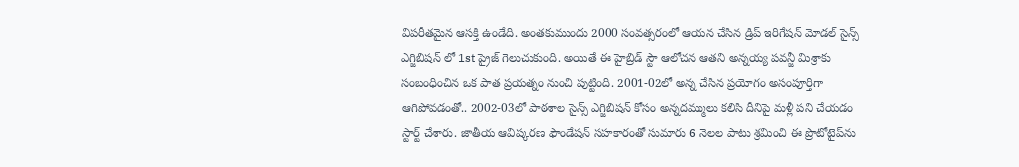విపరీతమైన ఆసక్తి ఉండేది. అంతకుముందు 2000 సంవత్సరంలో ఆయన చేసిన డ్రిప్ ఇరిగేషన్ మోడల్ సైన్స్ ఎగ్జిబిషన్ లో 1st ప్రైజ్ గెలుచుకుంది. అయితే ఈ హైబ్రిడ్ స్టౌ ఆలోచన ఆతని అన్నయ్య పవన్జీ మిశ్రాకు సంబంధించిన ఒక పాత ప్రయత్నం నుంచి పుట్టింది. 2001-02లో అన్న చేసిన ప్రయోగం అసంపూర్తిగా ఆగిపోవడంతో.. 2002-03లో పాఠశాల సైన్స్ ఎగ్జిబిషన్ కోసం అన్నదమ్ములు కలిసి దీనిపై మళ్లీ పని చేయడం స్టార్ట్ చేశారు. జాతీయ ఆవిష్కరణ ఫౌండేషన్ సహకారంతో సుమారు 6 నెలల పాటు శ్రమించి ఈ ప్రొటోటైప్‌ను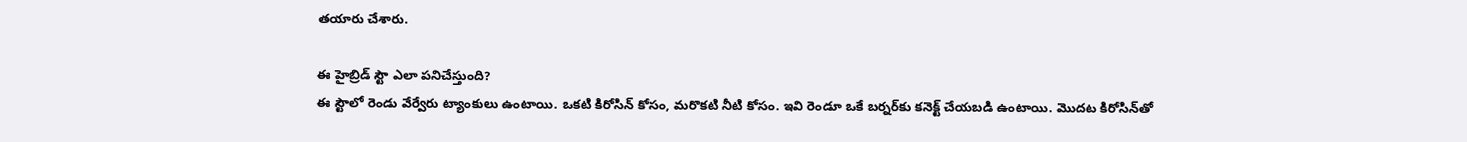తయారు చేశారు.

ఈ హైబ్రిడ్ స్టౌ ఎలా పనిచేస్తుంది?
ఈ స్టౌలో రెండు వేర్వేరు ట్యాంకులు ఉంటాయి. ఒకటి కిరోసిన్ కోసం, మరొకటి నీటి కోసం. ఇవి రెండూ ఒకే బర్నర్‌కు కనెక్ట్ చేయబడి ఉంటాయి. మొదట కిరోసిన్‌తో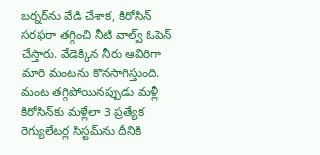బర్నర్‌ను వేడి చేశాక, కిరోసిన్ సరఫరా తగ్గించి నీటి వాల్వ్ ఓపెన్ చేస్తారు. వేడెక్కిన నీరు ఆవిరిగా మారి మంటను కొనసాగిస్తుంది. మంట తగ్గిపోయినప్పుడు మళ్లీ కిరోసిన్‌కు మళ్లేలా 3 ప్రత్యేక రెగ్యులేటర్ల సిస్టమ్‌ను దీనికి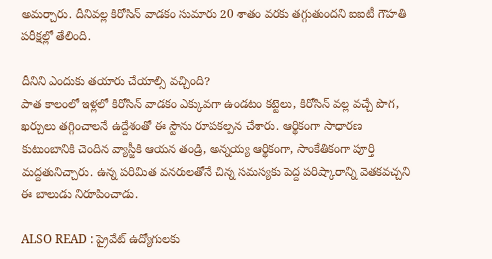అమర్చారు. దీనివల్ల కిరోసిన్ వాడకం సుమారు 20 శాతం వరకు తగ్గుతుందని ఐఐటీ గౌహతి పరీక్షల్లో తేలింది.

దీనిని ఎందుకు తయారు చేయాల్సి వచ్చింది?
పాత కాలంలో ఇళ్లలో కిరోసిన్ వాడకం ఎక్కువగా ఉండటం కట్టెలు, కిరోసిన్ వల్ల వచ్చే పొగ, ఖర్చులు తగ్గించాలనే ఉద్దేశంతో ఈ స్టౌను రూపకల్పన చేశారు. ఆర్థికంగా సాధారణ కుటుంబానికి చెందిన వ్యాస్జీకి ఆయన తండ్రి, అన్నయ్య ఆర్థికంగా, సాంకేతికంగా పూర్తి మద్దతునిచ్చారు. ఉన్న పరిమిత వనరులతోనే చిన్న సమస్యకు పెద్ద పరిష్కారాన్ని వెతకవచ్చని ఈ బాలుడు నిరూపించాడు.

ALSO READ : ప్రైవేట్ ఉద్యోగులకు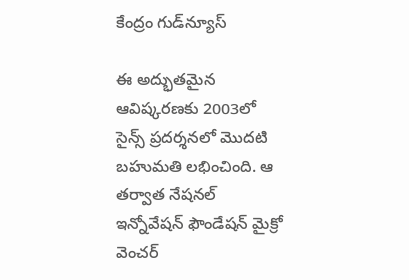కేంద్రం గుడ్‌న్యూస్

ఈ అద్భుతమైన ఆవిష్కరణకు 2003లో సైన్స్ ప్రదర్శనలో మొదటి బహుమతి లభించింది. ఆ తర్వాత నేషనల్ ఇన్నోవేషన్ ఫౌండేషన్ మైక్రో వెంచర్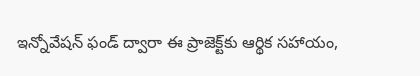ఇన్నోవేషన్ ఫండ్ ద్వారా ఈ ప్రాజెక్ట్‌కు ఆర్థిక సహాయం,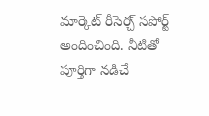మార్కెట్ రీసెర్చ్ సపోర్ట్ అందించింది. నీటితో పూర్తిగా నడిచే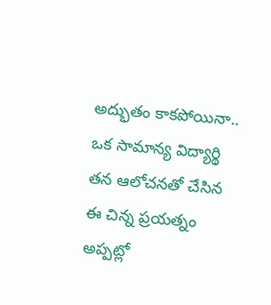అద్భుతం కాకపోయినా.. ఒక సామాన్య విద్యార్థి తన ఆలోచనతో చేసిన ఈ చిన్న ప్రయత్నం అప్పట్లో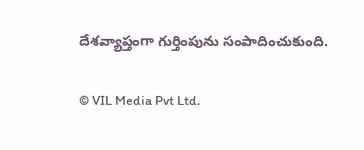దేశవ్యాప్తంగా గుర్తింపును సంపాదించుకుంది.

© VIL Media Pvt Ltd.